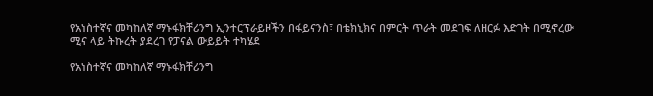የአነስተኛና መካከለኛ ማኑፋክቸሪንግ ኢንተርፕራይዞችን በፋይናንስ፣ በቴክኒክና በምርት ጥራት መደገፍ ለዘርፉ እድገት በሚኖረው ሚና ላይ ትኩረት ያደረገ የፓናል ውይይት ተካሄደ

የአነስተኛና መካከለኛ ማኑፋክቸሪንግ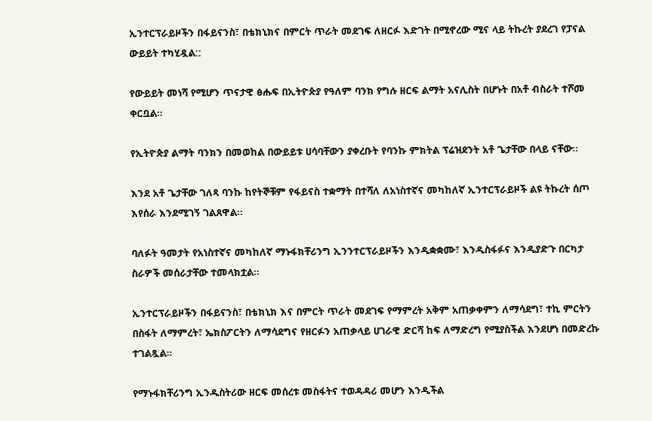ኢንተርፕራይዞችን በፋይናንስ፣ በቴክኒክና በምርት ጥራት መደገፍ ለዘርፉ እድገት በሚኖረው ሚና ላይ ትኩረት ያደረገ የፓናል ውይይት ተካሂዷል::

የውይይት መነሻ የሚሆን ጥናታዊ ፅሑፍ በኢትዮጵያ የዓለም ባንክ የግሉ ዘርፍ ልማት አናሊስት በሆኑት በአቶ ብስራት ተሾመ ቀርቧል።

የኢትዮጵያ ልማት ባንክን በመወከል በውይይቱ ሀሳባቸውን ያቀረቡት የባንኩ ምክትል ፕሬዝደንት አቶ ጌታቸው በላይ ናቸው፡፡

እንደ አቶ ጌታቸው ገለጻ ባንኩ ከየትኞቹም የፋይናስ ተቋማት በተሻለ ለአነስተኛና መካከለኛ ኢንተርፕራይዞች ልዩ ትኩረት ሰጦ እየሰራ እንደሚገኝ ገልጸዋል፡፡

ባለፉት ዓመታት የአነስተኛና መካከለኛ ማኑፋክቸሪንግ ኢንንተርፕራይዞችን እንዲቋቋሙ፣ እንዲስፋፉና እንዲያድጉ በርካታ ስራዎች መሰራታቸው ተመላክቷል።

ኢንተርፕራይዞችን በፋይናንስ፣ በቴክኒክ እና በምርት ጥራት መደገፍ የማምረት አቅም አጠቃቀምን ለማሳደግ፣ ተኪ ምርትን በስፋት ለማምረት፣ ኤክስፖርትን ለማሳደግና የዘርፉን አጠቃላይ ሀገራዊ ድርሻ ከፍ ለማድረግ የሚያስችል እንደሆነ በመድረኩ ተገልጿል።

የማኑፋክቸሪንግ ኢንዱስትሪው ዘርፍ መሰረቱ መስፋትና ተወዳዳሪ መሆን እንዲችል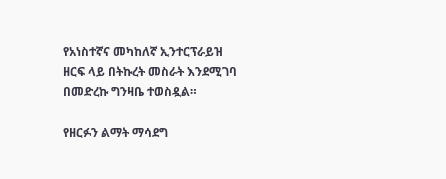የአነስተኛና መካከለኛ ኢንተርፕራይዝ ዘርፍ ላይ በትኩረት መስራት እንደሚገባ በመድረኩ ግንዛቤ ተወስዷል።

የዘርፉን ልማት ማሳደግ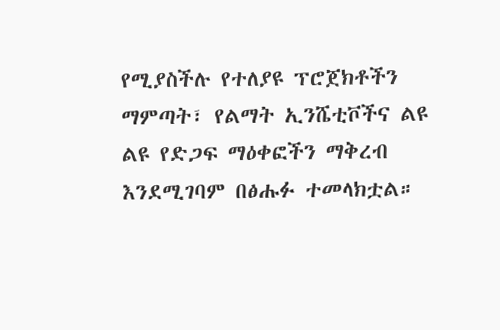የሚያስችሉ የተለያዩ ፕሮጀክቶችን ማምጣት፣ የልማት ኢንሼቲቮችና ልዩ ልዩ የድጋፍ ማዕቀፎችን ማቅረብ እንደሚገባም በፅሑፉ ተመላክቷል።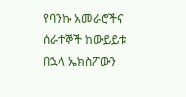የባንኩ አመራሮችና ሰራተኞች ከውይይቱ በኋላ ኤክስፖውን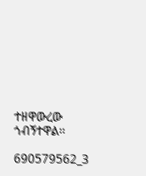ተዘዋውረው ጎብኝተዋል፡፡

690579562_3